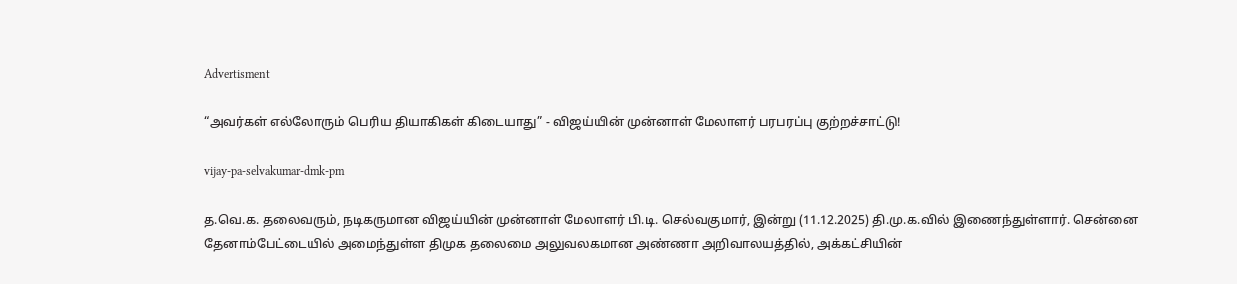Advertisment

“அவர்கள் எல்லோரும் பெரிய தியாகிகள் கிடையாது” - விஜய்யின் முன்னாள் மேலாளர் பரபரப்பு குற்றச்சாட்டு!

vijay-pa-selvakumar-dmk-pm

த.வெ.க. தலைவரும், நடிகருமான விஜய்யின் முன்னாள் மேலாளர் பி.டி. செல்வகுமார், இன்று (11.12.2025) தி.மு.க.வில் இணைந்துள்ளார். சென்னை தேனாம்பேட்டையில் அமைந்துள்ள திமுக தலைமை அலுவலகமான அண்ணா அறிவாலயத்தில், அக்கட்சியின்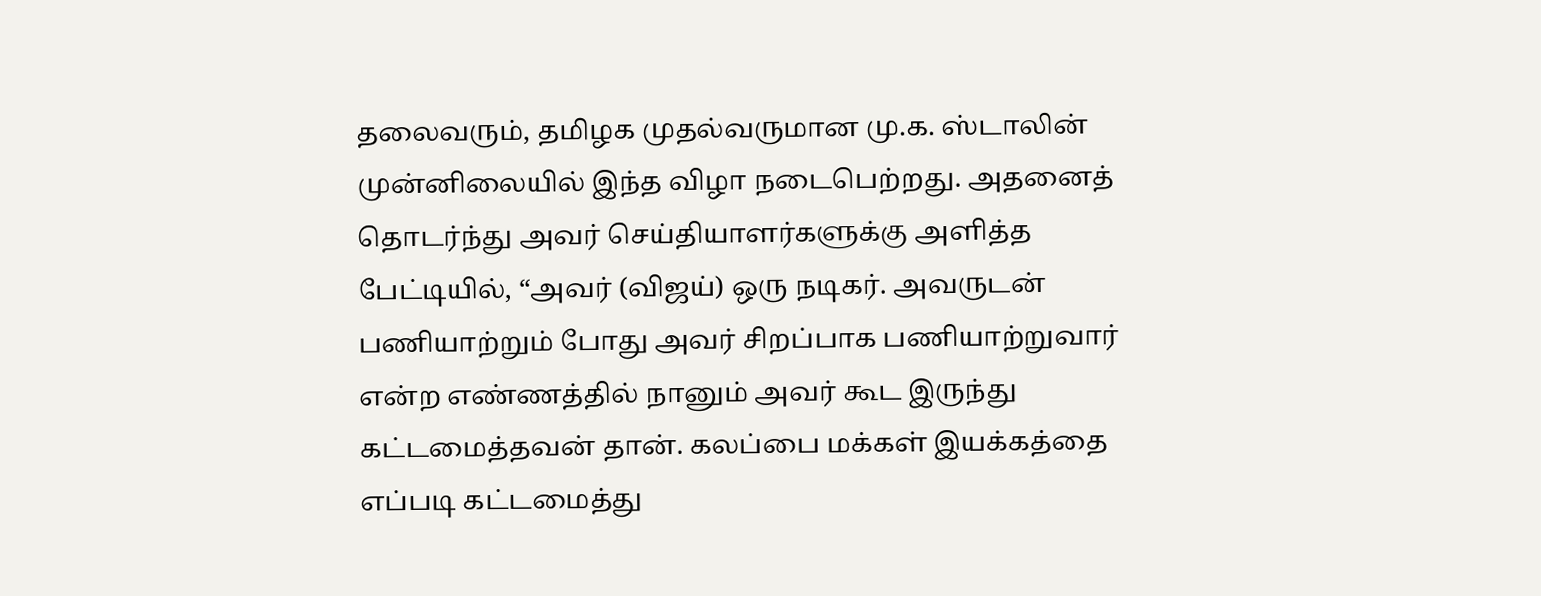தலைவரும், தமிழக முதல்வருமான மு.க. ஸ்டாலின் முன்னிலையில் இந்த விழா நடைபெற்றது. அதனைத் தொடர்ந்து அவர் செய்தியாளர்களுக்கு அளித்த பேட்டியில், “அவர் (விஜய்) ஒரு நடிகர். அவருடன் பணியாற்றும் போது அவர் சிறப்பாக பணியாற்றுவார் என்ற எண்ணத்தில் நானும் அவர் கூட இருந்து கட்டமைத்தவன் தான். கலப்பை மக்கள் இயக்கத்தை எப்படி கட்டமைத்து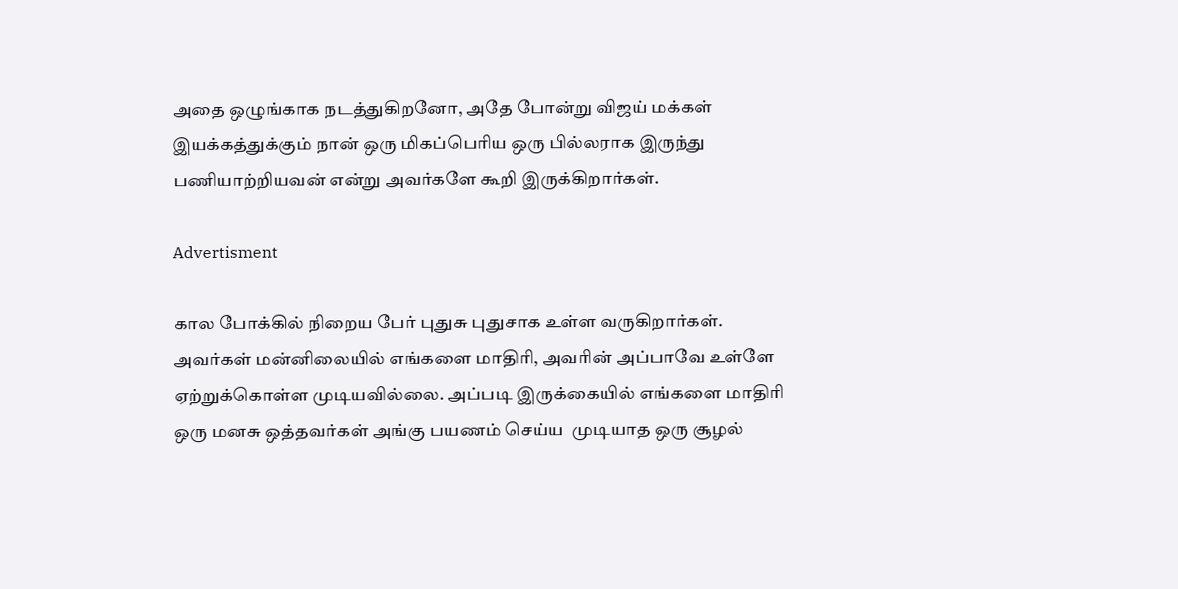அதை ஒழுங்காக நடத்துகிறனோ, அதே போன்று விஜய் மக்கள் இயக்கத்துக்கும் நான் ஒரு மிகப்பெரிய ஒரு பில்லராக இருந்து பணியாற்றியவன் என்று அவர்களே கூறி இருக்கிறார்கள்.

Advertisment

கால போக்கில் நிறைய பேர் புதுசு புதுசாக உள்ள வருகிறார்கள். அவர்கள் மன்னிலையில் எங்களை மாதிரி, அவரின் அப்பாவே உள்ளே ஏற்றுக்கொள்ள முடியவில்லை. அப்படி இருக்கையில் எங்களை மாதிரி ஒரு மனசு ஒத்தவர்கள் அங்கு பயணம் செய்ய  முடியாத ஒரு சூழல்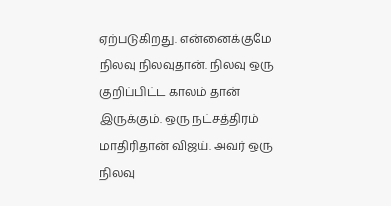ஏற்படுகிறது. என்னைக்குமே நிலவு நிலவுதான். நிலவு ஒரு குறிப்பிட்ட காலம் தான் இருக்கும். ஒரு நட்சத்திரம் மாதிரிதான் விஜய். அவர் ஒரு நிலவு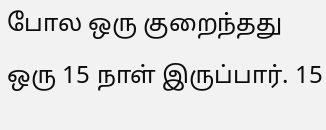போல ஒரு குறைந்தது ஒரு 15 நாள் இருப்பார். 15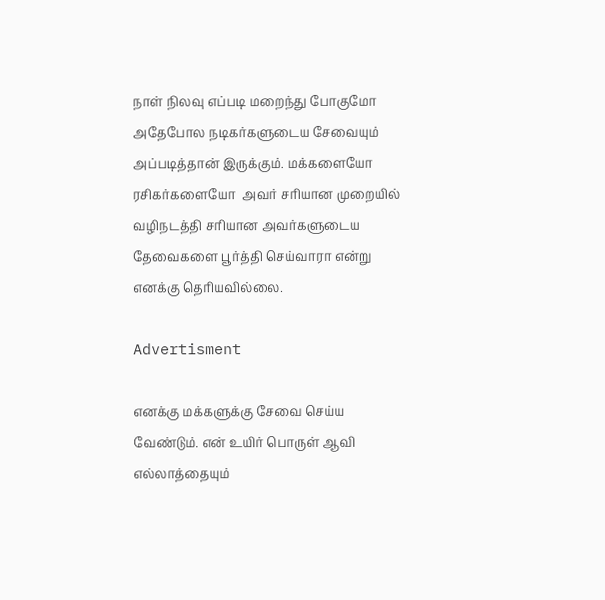நாள் நிலவு எப்படி மறைந்து போகுமோ அதேபோல நடிகர்களுடைய சேவையும் அப்படித்தான் இருக்கும். மக்களையோ ரசிகர்களையோ  அவர் சரியான முறையில் வழிநடத்தி சரியான அவர்களுடைய தேவைகளை பூர்த்தி செய்வாரா என்று எனக்கு தெரியவில்லை.

Advertisment

எனக்கு மக்களுக்கு சேவை செய்ய வேண்டும். என் உயிர் பொருள் ஆவி எல்லாத்தையும்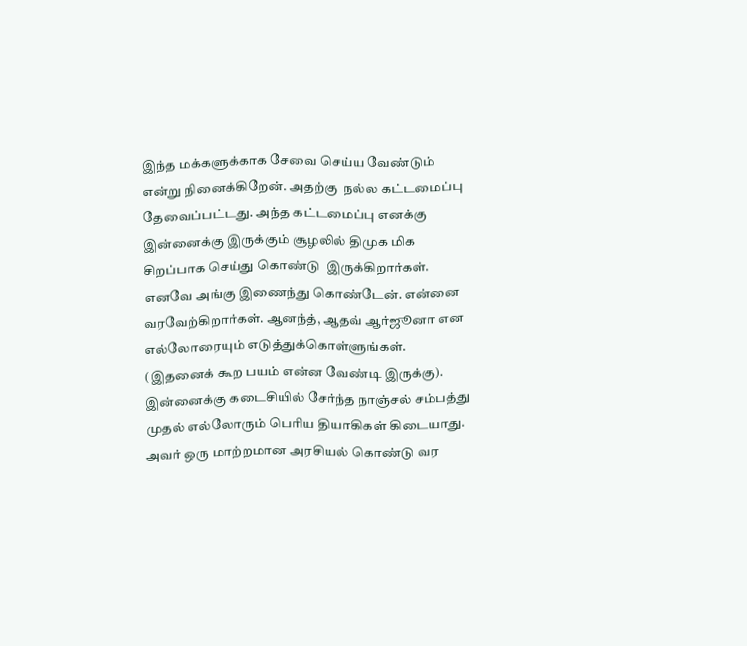இந்த மக்களுக்காக சேவை செய்ய வேண்டும் என்று நினைக்கிறேன். அதற்கு  நல்ல கட்டமைப்பு தேவைப்பட்டது. அந்த கட்டமைப்பு எனக்கு இன்னைக்கு இருக்கும் சூழலில் திமுக மிக சிறப்பாக செய்து கொண்டு  இருக்கிறார்கள். எனவே அங்கு இணைந்து கொண்டேன். என்னை வரவேற்கிறார்கள். ஆனந்த், ஆதவ் ஆர்ஜூனா என எல்லோரையும் எடுத்துக்கொள்ளுங்கள். (இதனைக் கூற பயம் என்ன வேண்டி இருக்கு). இன்னைக்கு கடைசியில் சேர்ந்த நாஞ்சல் சம்பத்து முதல் எல்லோரும் பெரிய தியாகிகள் கிடையாது. அவர் ஒரு மாற்றமான அரசியல் கொண்டு வர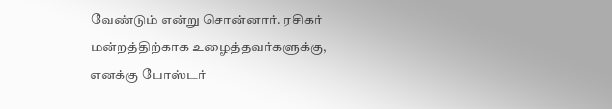வேண்டும் என்று சொன்னார். ரசிகர் மன்றத்திற்காக உழைத்தவர்களுக்கு, எனக்கு போஸ்டர்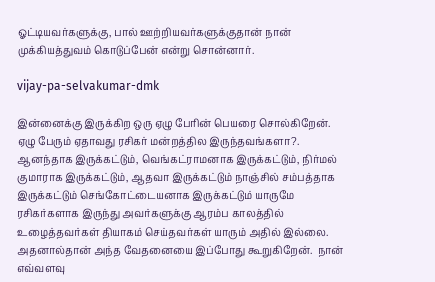ஓட்டியவர்களுக்கு, பால் ஊற்றியவர்களுக்குதான் நான் முக்கியத்துவம் கொடுப்பேன் என்று சொன்னார்.

vijay-pa-selvakumar-dmk

இன்னைக்கு இருக்கிற ஒரு ஏழு பேரின் பெயரை சொல்கிறேன். ஏழு பேரும் ஏதாவது ரசிகர் மன்றத்தில இருந்தவங்களா?. ஆனந்தாக இருக்கட்டும், வெங்கட்ராமனாக இருக்கட்டும், நிர்மல் குமாராக இருக்கட்டும், ஆதவா இருக்கட்டும் நாஞ்சில் சம்பத்தாக இருக்கட்டும் செங்கோட்டையனாக இருக்கட்டும் யாருமே ரசிகர்களாக இருந்து அவர்களுக்கு ஆரம்ப காலத்தில் உழைத்தவர்கள் தியாகம் செய்தவர்கள் யாரும் அதில் இல்லை. அதனால்தான் அந்த வேதனையை இப்போது கூறுகிறேன்.  நான் எவ்வளவு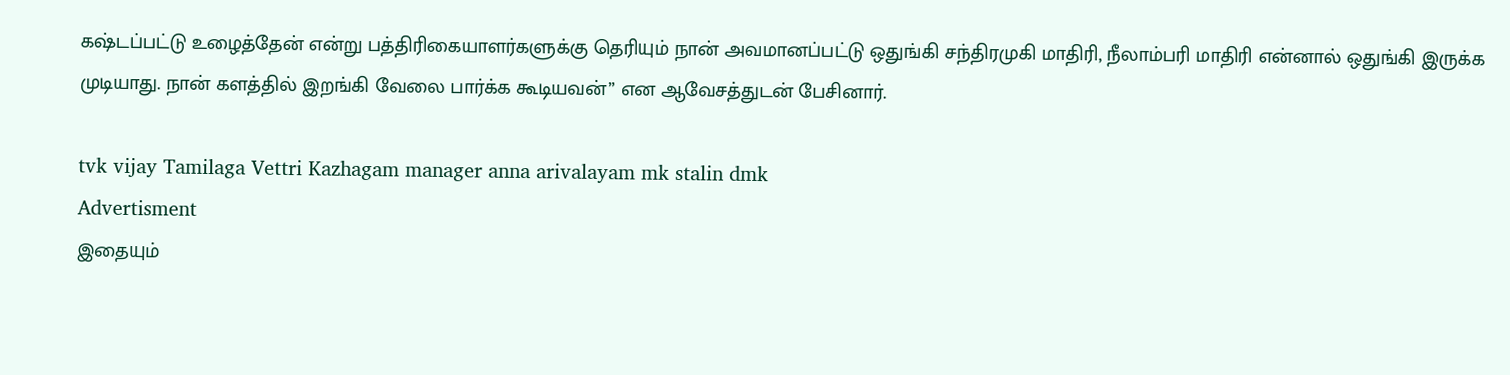கஷ்டப்பட்டு உழைத்தேன் என்று பத்திரிகையாளர்களுக்கு தெரியும் நான் அவமானப்பட்டு ஒதுங்கி சந்திரமுகி மாதிரி, நீலாம்பரி மாதிரி என்னால் ஒதுங்கி இருக்க முடியாது. நான் களத்தில் இறங்கி வேலை பார்க்க கூடியவன்” என ஆவேசத்துடன் பேசினார்.

tvk vijay Tamilaga Vettri Kazhagam manager anna arivalayam mk stalin dmk
Advertisment
இதையும்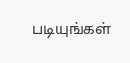படியுங்கள்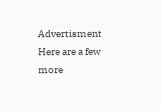Advertisment
Here are a few more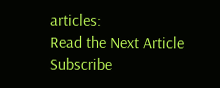articles:
Read the Next Article
Subscribe